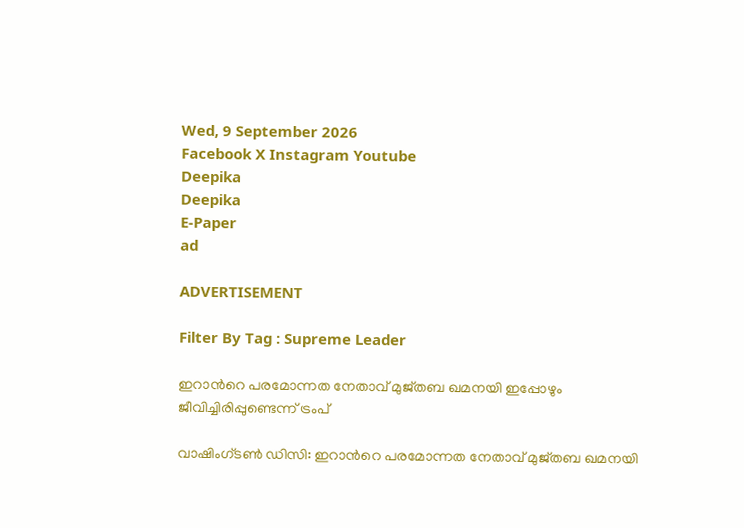Wed, 9 September 2026
Facebook X Instagram Youtube
Deepika
Deepika
E-Paper
ad

ADVERTISEMENT

Filter By Tag : Supreme Leader

ഇറാന്‍റെ പരമോന്നത നേതാവ് മുജ്തബ ഖമനയി ഇപ്പോഴും ജീവിച്ചിരിപ്പുണ്ടെന്ന് ട്രംപ്

വാഷിംഗ്‌‌ടൺ ഡിസി: ഇറാന്‍റെ പരമോന്നത നേതാവ് മുജ്തബ ഖമനയി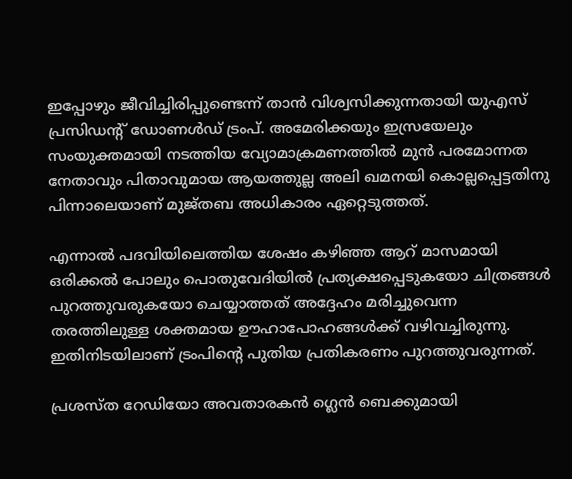ഇപ്പോഴും ജീവിച്ചിരിപ്പുണ്ടെന്ന് താൻ വിശ്വസിക്കുന്നതായി യുഎസ് പ്രസിഡന്‍റ് ഡോണൾഡ് ട്രംപ്. അമേരിക്കയും ഇസ്രയേലും സംയുക്തമായി നടത്തിയ വ്യോമാക്രമണത്തിൽ മുൻ പരമോന്നത നേതാവും പിതാവുമായ ആയത്തുല്ല അലി ഖമനയി കൊല്ലപ്പെട്ടതിനു പിന്നാലെയാണ് മുജ്തബ അധികാരം ഏറ്റെടുത്തത്.

എന്നാൽ പദവിയിലെത്തിയ ശേഷം കഴിഞ്ഞ ആറ് മാസമായി ഒരിക്കൽ പോലും പൊതുവേദിയിൽ പ്രത്യക്ഷപ്പെടുകയോ ചിത്രങ്ങൾ പുറത്തുവരുകയോ ചെയ്യാത്തത് അദ്ദേഹം മരിച്ചുവെന്ന തരത്തിലുള്ള ശക്തമായ ഊഹാപോഹങ്ങൾക്ക് വഴിവച്ചിരുന്നു. ഇതിനിടയിലാണ് ട്രംപിന്‍റെ പുതിയ പ്രതികരണം പുറത്തുവരുന്നത്.

പ്രശസ്ത റേഡിയോ അവതാരകൻ ഗ്ലെൻ ബെക്കുമായി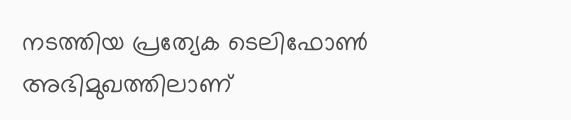നടത്തിയ പ്രത്യേക ടെലിഫോൺ അഭിമുഖത്തിലാണ്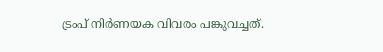ട്രംപ് നിർണയക വിവരം പങ്കുവച്ചത്.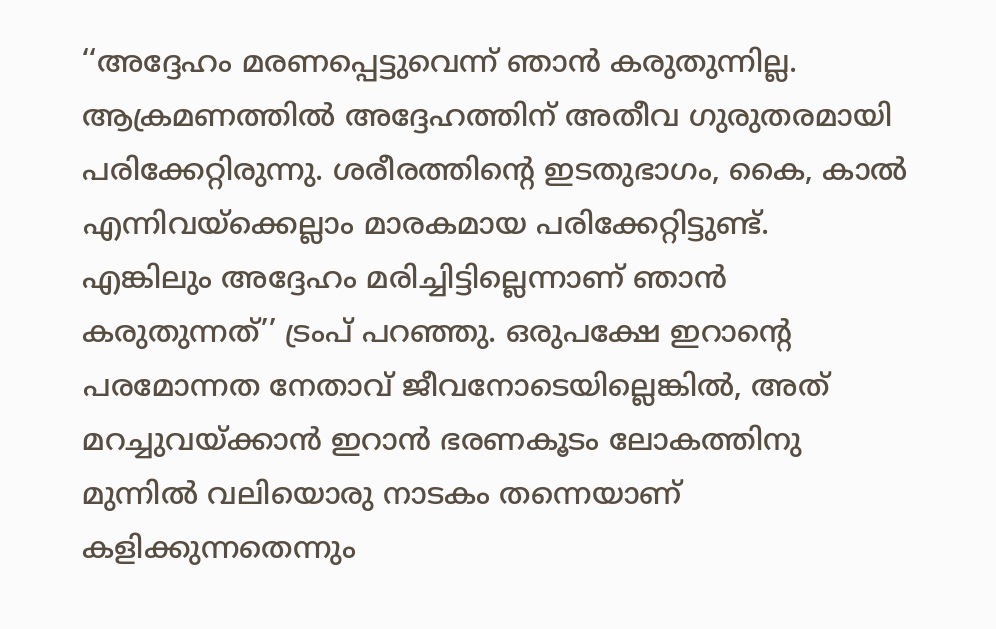‘‘അദ്ദേഹം മരണപ്പെട്ടുവെന്ന് ഞാൻ കരുതുന്നില്ല. ആക്രമണത്തിൽ അദ്ദേഹത്തിന് അതീവ ഗുരുതരമായി പരിക്കേറ്റിരുന്നു. ശരീരത്തിന്‍റെ ഇടതുഭാഗം, കൈ, കാൽ എന്നിവയ്ക്കെല്ലാം മാരകമായ പരിക്കേറ്റിട്ടുണ്ട്. എങ്കിലും അദ്ദേഹം മരിച്ചിട്ടില്ലെന്നാണ് ഞാൻ കരുതുന്നത്’’ ട്രംപ് പറഞ്ഞു. ഒരുപക്ഷേ ഇറാന്‍റെ പരമോന്നത നേതാവ് ജീവനോടെയില്ലെങ്കിൽ, അത് മറച്ചുവയ്ക്കാൻ ഇറാൻ ഭരണകൂടം ലോകത്തിനു മുന്നിൽ വലിയൊരു നാടകം തന്നെയാണ് കളിക്കുന്നതെന്നും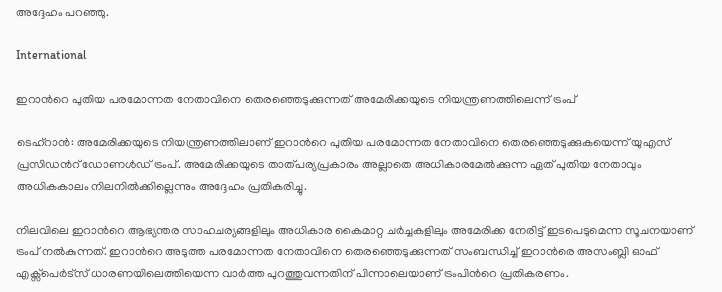അദ്ദേഹം പറഞ്ഞു.

International

ഇറാന്‍റെ പുതിയ പരമോന്നത നേതാവിനെ തെരഞ്ഞെടുക്കുന്നത് അമേരിക്കയുടെ നിയന്ത്രണത്തിലെന്ന് ട്രംപ്

ടെഹ്റാൻ: അമേരിക്കയുടെ നിയന്ത്രണത്തിലാണ് ഇറാന്‍റെ പുതിയ പരമോന്നത നേതാവിനെ തെരഞ്ഞെടുക്കുകയെന്ന് യുഎസ് പ്രസിഡന്‍റ് ഡോണൾഡ് ട്രംപ്. അമേരിക്കയുടെ താത്പര്യപ്രകാരം അല്ലാതെ അധികാരമേൽക്കുന്ന ഏത് പുതിയ നേതാവും അധികകാലം നിലനിൽക്കില്ലെന്നും അദ്ദേഹം പ്രതികരിച്ചു.

നിലവിലെ ഇറാന്‍റെ ആഭ്യന്തര സാഹചര്യങ്ങളിലും അധികാര കൈമാറ്റ ചർച്ചകളിലും അമേരിക്ക നേരിട്ട് ഇടപെടുമെന്ന സൂചനയാണ് ട്രംപ് നൽകുന്നത്. ഇറാന്‍റെ അടുത്ത പരമോന്നത നേതാവിനെ തെരഞ്ഞെടുക്കുന്നത് സംബന്ധിച്ച് ഇറാൻരെ അസംബ്ലി ഓഫ് എക്സ്പെർട്സ് ധാരണയിലെത്തിയെന്ന വാർത്ത പുറത്തുവന്നതിന് പിന്നാലെയാണ് ട്രംപിന്‍റെ പ്രതികരണം.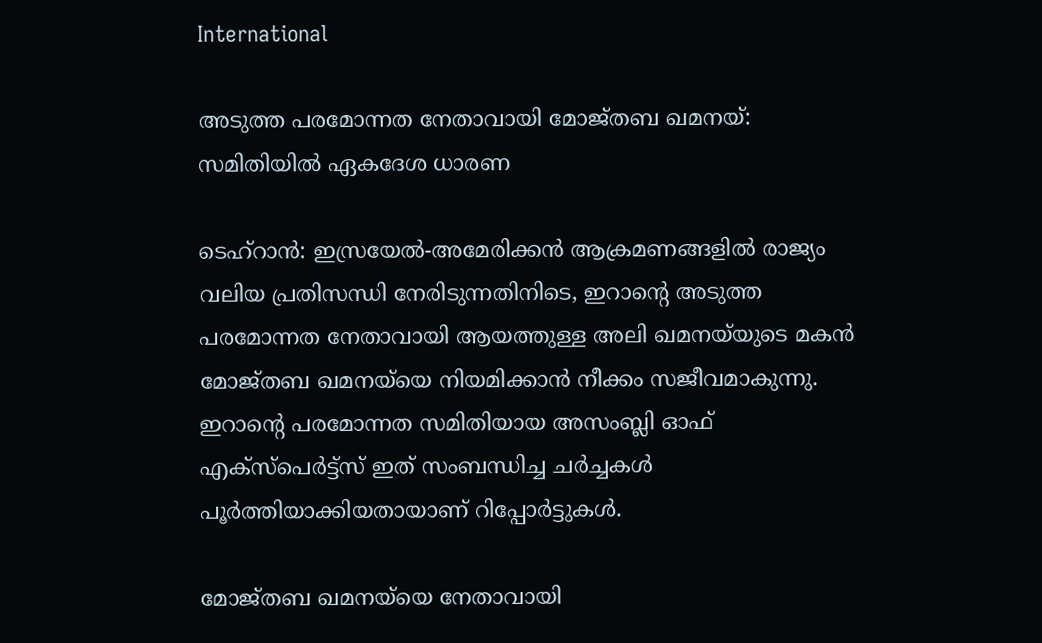International

അടുത്ത പരമോന്നത നേതാവായി മോജ്തബ ഖമനയ്: സമിതിയിൽ ഏകദേശ ധാരണ

ടെഹ്‌റാൻ: ഇസ്രയേൽ-അമേരിക്കൻ ആക്രമണങ്ങളിൽ രാജ്യം വലിയ പ്രതിസന്ധി നേരിടുന്നതിനിടെ, ഇറാന്‍റെ അടുത്ത പരമോന്നത നേതാവായി ആയത്തുള്ള അലി ഖമനയ്‌യുടെ മകൻ മോജ്തബ ഖമനയ്‌യെ നിയമിക്കാൻ നീക്കം സജീവമാകുന്നു. ഇറാന്‍റെ പരമോന്നത സമിതിയായ അസംബ്ലി ഓഫ് എക്സ്പെർട്ട്സ് ഇത് സംബന്ധിച്ച ചർച്ചകൾ പൂർത്തിയാക്കിയതായാണ് റിപ്പോർട്ടുകൾ.

മോജ്തബ ഖമനയ്‌യെ നേതാവായി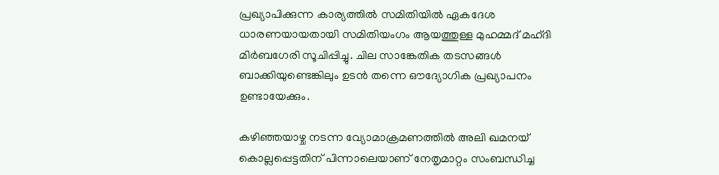പ്രഖ്യാപിക്കുന്ന കാര്യത്തിൽ സമിതിയിൽ ഏകദേശ ധാരണയായതായി സമിതിയംഗം ആയത്തുള്ള മുഹമ്മദ് മഹ്ദി മിർബഗേരി സൂചിപ്പിച്ചു. ചില സാങ്കേതിക തടസങ്ങൾ ബാക്കിയുണ്ടെങ്കിലും ഉടൻ തന്നെ ഔദ്യോഗിക പ്രഖ്യാപനം ഉണ്ടായേക്കും.

കഴിഞ്ഞയാഴ്ച നടന്ന വ്യോമാക്രമണത്തിൽ അലി ഖമനയ് കൊല്ലപ്പെട്ടതിന് പിന്നാലെയാണ് നേതൃമാറ്റം സംബന്ധിച്ച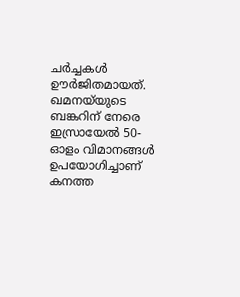ചർച്ചകൾ ഊർജിതമായത്. ഖമനയ്‌യുടെ ബങ്കറിന് നേരെ ഇസ്രായേൽ 50-ഓളം വിമാനങ്ങൾ ഉപയോഗിച്ചാണ് കനത്ത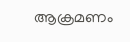ആക്രമണം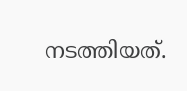നടത്തിയത്.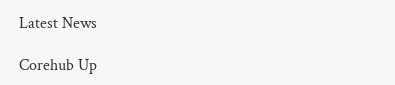Latest News

Corehub Up